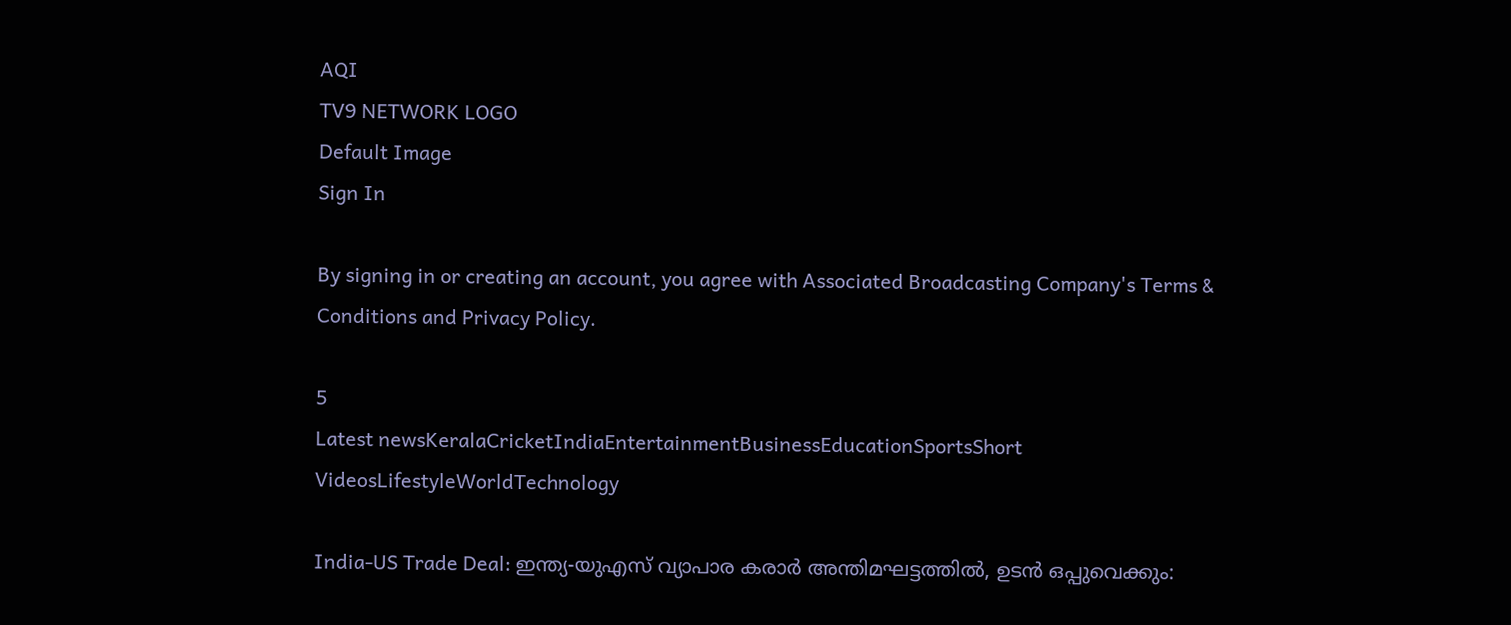AQI
TV9 NETWORK LOGO
Default Image
Sign In

By signing in or creating an account, you agree with Associated Broadcasting Company's Terms & Conditions and Privacy Policy.

5
Latest newsKeralaCricketIndiaEntertainmentBusinessEducationSportsShort VideosLifestyleWorldTechnology

India-US Trade Deal: ഇന്ത്യ-യുഎസ് വ്യാപാര കരാര്‍ അന്തിമഘട്ടത്തില്‍, ഉടന്‍ ഒപ്പുവെക്കും: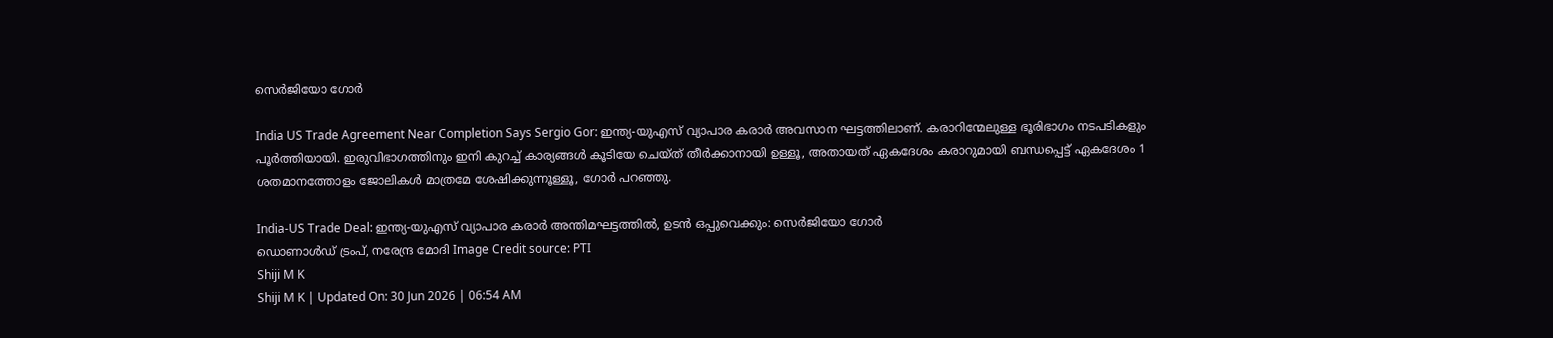സെര്‍ജിയോ ഗോര്‍

India US Trade Agreement Near Completion Says Sergio Gor: ഇന്ത്യ-യുഎസ് വ്യാപാര കരാര്‍ അവസാന ഘട്ടത്തിലാണ്. കരാറിന്മേലുള്ള ഭൂരിഭാഗം നടപടികളും പൂര്‍ത്തിയായി. ഇരുവിഭാഗത്തിനും ഇനി കുറച്ച് കാര്യങ്ങള്‍ കൂടിയേ ചെയ്ത് തീര്‍ക്കാനായി ഉള്ളൂ, അതായത് ഏകദേശം കരാറുമായി ബന്ധപ്പെട്ട് ഏകദേശം 1 ശതമാനത്തോളം ജോലികള്‍ മാത്രമേ ശേഷിക്കുന്നൂള്ളൂ, ഗോര്‍ പറഞ്ഞു.

India-US Trade Deal: ഇന്ത്യ-യുഎസ് വ്യാപാര കരാര്‍ അന്തിമഘട്ടത്തില്‍, ഉടന്‍ ഒപ്പുവെക്കും: സെര്‍ജിയോ ഗോര്‍
ഡൊണാള്‍ഡ് ട്രംപ്, നരേന്ദ്ര മോദി Image Credit source: PTI
Shiji M K
Shiji M K | Updated On: 30 Jun 2026 | 06:54 AM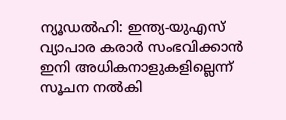ന്യൂഡല്‍ഹി: ഇന്ത്യ-യുഎസ് വ്യാപാര കരാര്‍ സംഭവിക്കാന്‍ ഇനി അധികനാളുകളില്ലെന്ന്‌ സൂചന നല്‍കി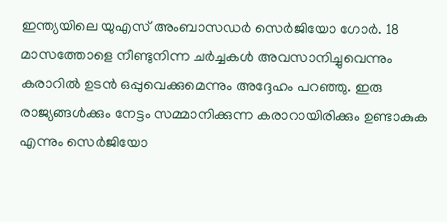ഇന്ത്യയിലെ യുഎസ് അംബാസഡര്‍ സെര്‍ജിയോ ഗോര്‍. 18 മാസത്തോളെ നീണ്ടുനിന്ന ചര്‍ച്ചകള്‍ അവസാനിച്ചുവെന്നും കരാറില്‍ ഉടന്‍ ഒപ്പുവെക്കുമെന്നും അദ്ദേഹം പറഞ്ഞു. ഇരു രാജ്യങ്ങള്‍ക്കും നേട്ടം സമ്മാനിക്കുന്ന കരാറായിരിക്കും ഉണ്ടാകുക എന്നും സെര്‍ജിയോ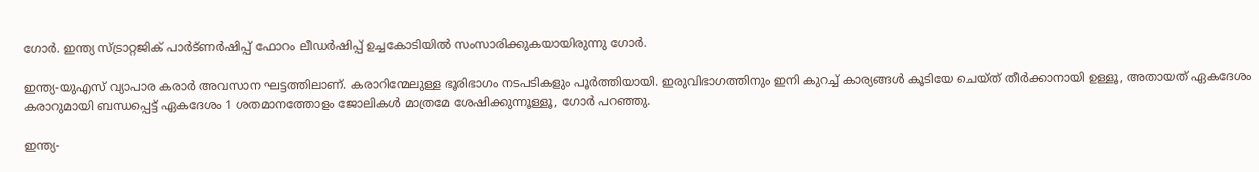ഗോര്‍. ഇന്ത്യ സ്ട്രാറ്റജിക് പാര്‍ട്ണര്‍ഷിപ്പ് ഫോറം ലീഡര്‍ഷിപ്പ് ഉച്ചകോടിയില്‍ സംസാരിക്കുകയായിരുന്നു ഗോര്‍.

ഇന്ത്യ-യുഎസ് വ്യാപാര കരാര്‍ അവസാന ഘട്ടത്തിലാണ്. കരാറിന്മേലുള്ള ഭൂരിഭാഗം നടപടികളും പൂര്‍ത്തിയായി. ഇരുവിഭാഗത്തിനും ഇനി കുറച്ച് കാര്യങ്ങള്‍ കൂടിയേ ചെയ്ത് തീര്‍ക്കാനായി ഉള്ളൂ, അതായത് ഏകദേശം കരാറുമായി ബന്ധപ്പെട്ട് ഏകദേശം 1 ശതമാനത്തോളം ജോലികള്‍ മാത്രമേ ശേഷിക്കുന്നൂള്ളൂ, ഗോര്‍ പറഞ്ഞു.

ഇന്ത്യ-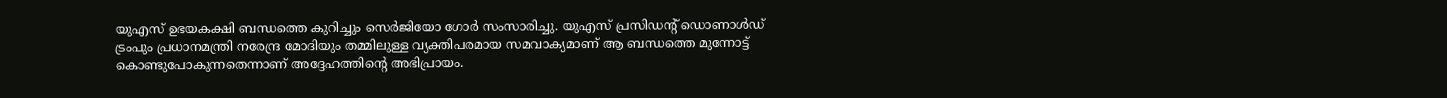യുഎസ് ഉഭയകക്ഷി ബന്ധത്തെ കുറിച്ചും സെര്‍ജിയോ ഗോര്‍ സംസാരിച്ചു. യുഎസ് പ്രസിഡന്റ് ഡൊണാള്‍ഡ് ട്രംപും പ്രധാനമന്ത്രി നരേന്ദ്ര മോദിയും തമ്മിലുള്ള വ്യക്തിപരമായ സമവാക്യമാണ് ആ ബന്ധത്തെ മുന്നോട്ട് കൊണ്ടുപോകുന്നതെന്നാണ് അദ്ദേഹത്തിന്റെ അഭിപ്രായം.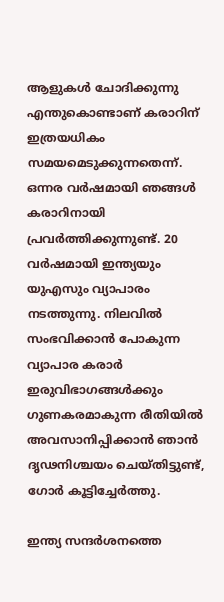ആളുകള്‍ ചോദിക്കുന്നു എന്തുകൊണ്ടാണ് കരാറിന് ഇത്രയധികം സമയമെടുക്കുന്നതെന്ന്. ഒന്നര വര്‍ഷമായി ഞങ്ങള്‍ കരാറിനായി പ്രവര്‍ത്തിക്കുന്നുണ്ട്. 20 വര്‍ഷമായി ഇന്ത്യയും യുഎസും വ്യാപാരം നടത്തുന്നു. നിലവില്‍ സംഭവിക്കാന്‍ പോകുന്ന വ്യാപാര കരാര്‍ ഇരുവിഭാഗങ്ങള്‍ക്കും ഗുണകരമാകുന്ന രീതിയില്‍ അവസാനിപ്പിക്കാന്‍ ഞാന്‍ ദൃഢനിശ്ചയം ചെയ്തിട്ടുണ്ട്, ഗോര്‍ കൂട്ടിച്ചേര്‍ത്തു.

ഇന്ത്യ സന്ദര്‍ശനത്തെ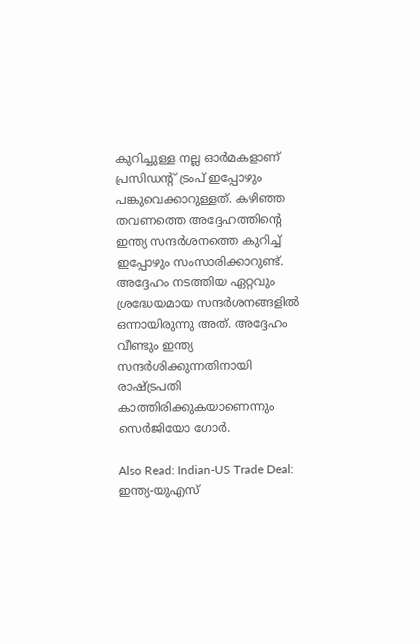കുറിച്ചുള്ള നല്ല ഓര്‍മകളാണ് പ്രസിഡന്റ് ട്രംപ് ഇപ്പോഴും പങ്കുവെക്കാറുള്ളത്. കഴിഞ്ഞ തവണത്തെ അദ്ദേഹത്തിന്റെ ഇന്ത്യ സന്ദര്‍ശനത്തെ കുറിച്ച് ഇപ്പോഴും സംസാരിക്കാറുണ്ട്. അദ്ദേഹം നടത്തിയ ഏറ്റവും ശ്രദ്ധേയമായ സന്ദര്‍ശനങ്ങളില്‍ ഒന്നായിരുന്നു അത്. അദ്ദേഹം വീണ്ടും ഇന്ത്യ സന്ദര്‍ശിക്കുന്നതിനായി രാഷ്ട്രപതി കാത്തിരിക്കുകയാണെന്നും സെര്‍ജിയോ ഗോര്‍.

Also Read: Indian-US Trade Deal: ഇന്ത്യ-യുഎസ്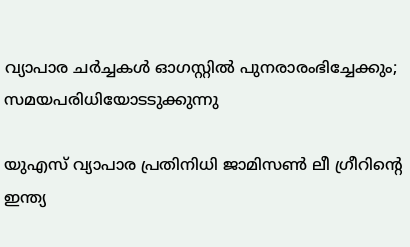വ്യാപാര ചര്‍ച്ചകള്‍ ഓഗസ്റ്റില്‍ പുനരാരംഭിച്ചേക്കും; സമയപരിധിയോടടുക്കുന്നു

യുഎസ് വ്യാപാര പ്രതിനിധി ജാമിസണ്‍ ലീ ഗ്രീറിന്റെ ഇന്ത്യ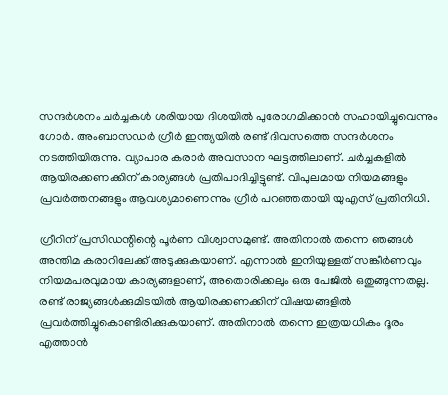സന്ദര്‍ശനം ചര്‍ച്ചകള്‍ ശരിയായ ദിശയില്‍ പുരോഗമിക്കാന്‍ സഹായിച്ചുവെന്നും ഗോര്‍. അംബാസഡര്‍ ഗ്രീര്‍ ഇന്ത്യയില്‍ രണ്ട് ദിവസത്തെ സന്ദര്‍ശനം നടത്തിയിരുന്നു. വ്യാപാര കരാര്‍ അവസാന ഘട്ടത്തിലാണ്. ചര്‍ച്ചകളില്‍ ആയിരക്കണക്കിന് കാര്യങ്ങള്‍ പ്രതിപാദിച്ചിട്ടുണ്ട്. വിപുലമായ നിയമങ്ങളും പ്രവര്‍ത്തനങ്ങളും ആവശ്യമാണെന്നും ഗ്രീര്‍ പറഞ്ഞതായി യുഎസ് പ്രതിനിധി.

ഗ്രീറിന് പ്രസിഡന്റിന്റെ പൂര്‍ണ വിശ്വാസമുണ്ട്. അതിനാല്‍ തന്നെ ഞങ്ങള്‍ അന്തിമ കരാറിലേക്ക് അടുക്കുകയാണ്. എന്നാല്‍ ഇനിയുള്ളത് സങ്കീര്‍ണവും നിയമപരവുമായ കാര്യങ്ങളാണ്, അതൊരിക്കലും ഒരു പേജില്‍ ഒതുങ്ങുന്നതല്ല. രണ്ട് രാജ്യങ്ങള്‍ക്കുമിടയില്‍ ആയിരക്കണക്കിന് വിഷയങ്ങളില്‍ പ്രവര്‍ത്തിച്ചുകൊണ്ടിരിക്കുകയാണ്. അതിനാല്‍ തന്നെ ഇത്രയധികം ദൂരം എത്താന്‍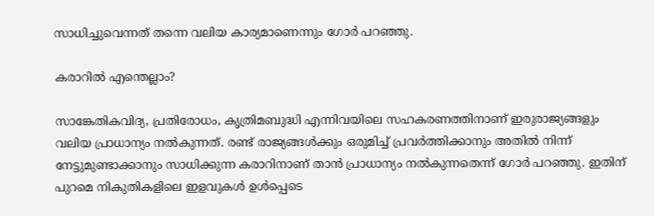സാധിച്ചുവെന്നത് തന്നെ വലിയ കാര്യമാണെന്നും ഗോര്‍ പറഞ്ഞു.

കരാറില്‍ എന്തെല്ലാം?

സാങ്കേതികവിദ്യ, പ്രതിരോധം, കൃത്രിമബുദ്ധി എന്നിവയിലെ സഹകരണത്തിനാണ് ഇരുരാജ്യങ്ങളും വലിയ പ്രാധാന്യം നല്‍കുന്നത്. രണ്ട് രാജ്യങ്ങള്‍ക്കും ഒരുമിച്ച് പ്രവര്‍ത്തിക്കാനും അതില്‍ നിന്ന് നേട്ടുമുണ്ടാക്കാനും സാധിക്കുന്ന കരാറിനാണ് താന്‍ പ്രാധാന്യം നല്‍കുന്നതെന്ന് ഗോര്‍ പറഞ്ഞു. ഇതിന് പുറമെ നികുതികളിലെ ഇളവുകള്‍ ഉള്‍പ്പെടെ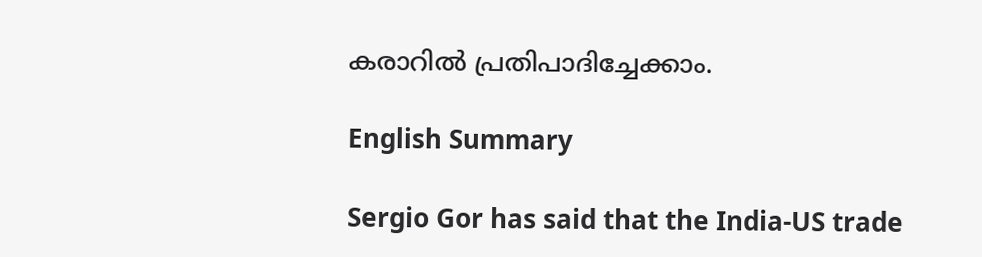കരാറില്‍ പ്രതിപാദിച്ചേക്കാം.

English Summary

Sergio Gor has said that the India-US trade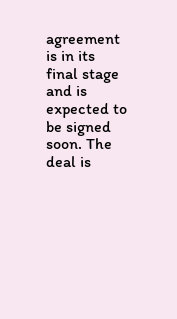agreement is in its final stage and is expected to be signed soon. The deal is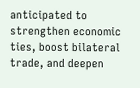anticipated to strengthen economic ties, boost bilateral trade, and deepen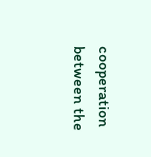cooperation between the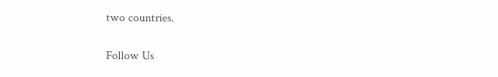two countries.

Follow Us